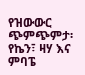የዝውውር ጭምጭምታ፡ የኬን፣ ዛሃ እና ምባፔ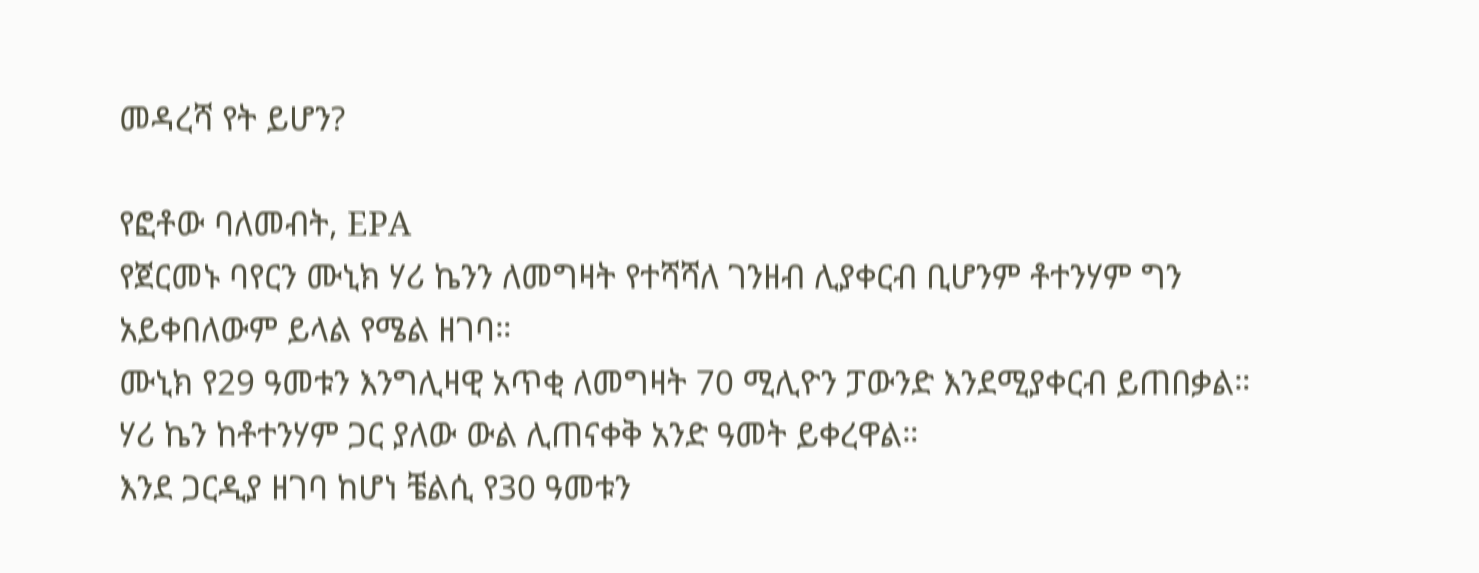መዳረሻ የት ይሆን?

የፎቶው ባለመብት, EPA
የጀርመኑ ባየርን ሙኒክ ሃሪ ኬንን ለመግዛት የተሻሻለ ገንዘብ ሊያቀርብ ቢሆንም ቶተንሃም ግን አይቀበለውም ይላል የሜል ዘገባ።
ሙኒክ የ29 ዓመቱን እንግሊዛዊ አጥቂ ለመግዛት 70 ሚሊዮን ፓውንድ እንደሚያቀርብ ይጠበቃል።
ሃሪ ኬን ከቶተንሃም ጋር ያለው ውል ሊጠናቀቅ አንድ ዓመት ይቀረዋል።
እንደ ጋርዲያ ዘገባ ከሆነ ቼልሲ የ30 ዓመቱን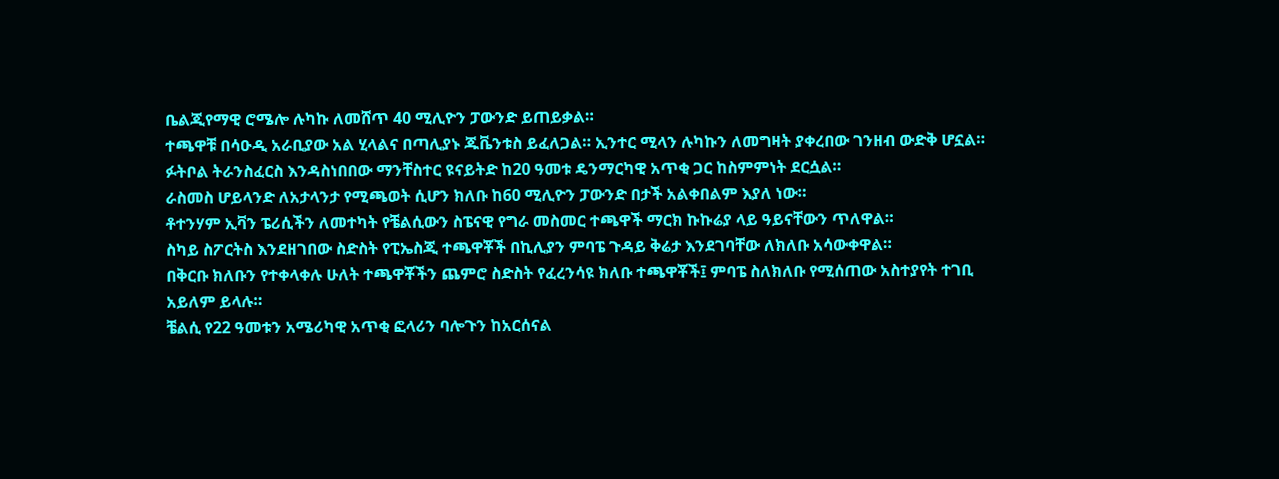ቤልጂየማዊ ሮሜሎ ሉካኩ ለመሸጥ 40 ሚሊዮን ፓውንድ ይጠይቃል።
ተጫዋቹ በሳዑዲ አራቢያው አል ሂላልና በጣሊያኑ ጁቬንቱስ ይፈለጋል። ኢንተር ሚላን ሉካኩን ለመግዛት ያቀረበው ገንዘብ ውድቅ ሆኗል።
ፉትቦል ትራንስፈርስ እንዳስነበበው ማንቸስተር ዩናይትድ ከ20 ዓመቱ ዴንማርካዊ አጥቂ ጋር ከስምምነት ደርሷል።
ራስመስ ሆይላንድ ለአታላንታ የሚጫወት ሲሆን ክለቡ ከ60 ሚሊዮን ፓውንድ በታች አልቀበልም እያለ ነው።
ቶተንሃም ኢቫን ፔሪሲችን ለመተካት የቼልሲውን ስፔናዊ የግራ መስመር ተጫዋች ማርክ ኩኩሬያ ላይ ዓይናቸውን ጥለዋል።
ስካይ ስፖርትስ እንደዘገበው ስድስት የፒኤስጂ ተጫዋቾች በኪሊያን ምባፔ ጉዳይ ቅሬታ እንደገባቸው ለክለቡ አሳውቀዋል።
በቅርቡ ክለቡን የተቀላቀሉ ሁለት ተጫዋቾችን ጨምሮ ስድስት የፈረንሳዩ ክለቡ ተጫዋቾች፤ ምባፔ ስለክለቡ የሚሰጠው አስተያየት ተገቢ አይለም ይላሉ።
ቼልሲ የ22 ዓመቱን አሜሪካዊ አጥቂ ፎላሪን ባሎጉን ከአርሰናል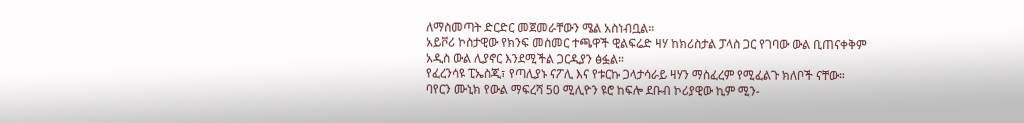ለማስመጣት ድርድር መጀመራቸውን ሜል አስነብቧል።
አይቮሪ ኮስታዊው የክንፍ መስመር ተጫዋች ዊልፍሬድ ዛሃ ከክሪስታል ፓላስ ጋር የገባው ውል ቢጠናቀቅም አዲስ ውል ሊያኖር እንደሚችል ጋርዲያን ፅፏል።
የፈረንሳዩ ፒኤስጂ፣ የጣሊያኑ ናፖሊ እና የቱርኩ ጋላታሳራይ ዛሃን ማስፈረም የሚፈልጉ ክለቦች ናቸው።
ባየርን ሙኒክ የውል ማፍረሻ 50 ሚሊዮን ዩሮ ከፍሎ ደቡብ ኮሪያዊው ኪም ሚን-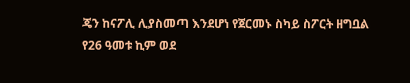ጄን ከናፖሊ ሊያስመጣ እንደሆነ የጀርመኑ ስካይ ስፖርት ዘግቧል
የ26 ዓመቱ ኪም ወደ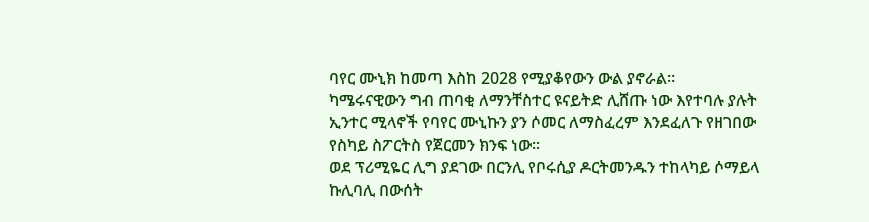ባየር ሙኒክ ከመጣ እስከ 2028 የሚያቆየውን ውል ያኖራል።
ካሜሩናዊውን ግብ ጠባቂ ለማንቸስተር ዩናይትድ ሊሸጡ ነው እየተባሉ ያሉት ኢንተር ሚላኖች የባየር ሙኒኩን ያን ሶመር ለማስፈረም እንደፈለጉ የዘገበው የስካይ ስፖርትስ የጀርመን ክንፍ ነው።
ወደ ፕሪሚዬር ሊግ ያደገው በርንሊ የቦሩሲያ ዶርትመንዱን ተከላካይ ሶማይላ ኩሊባሊ በውሰት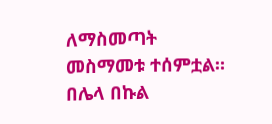ለማስመጣት መስማመቱ ተሰምቷል።
በሌላ በኩል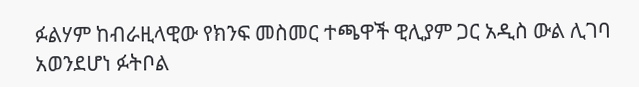ፉልሃም ከብራዚላዊው የክንፍ መስመር ተጫዋች ዊሊያም ጋር አዲስ ውል ሊገባ አወንደሆነ ፉትቦል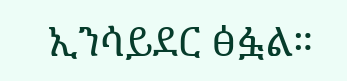ኢንሳይደር ፅፏል።